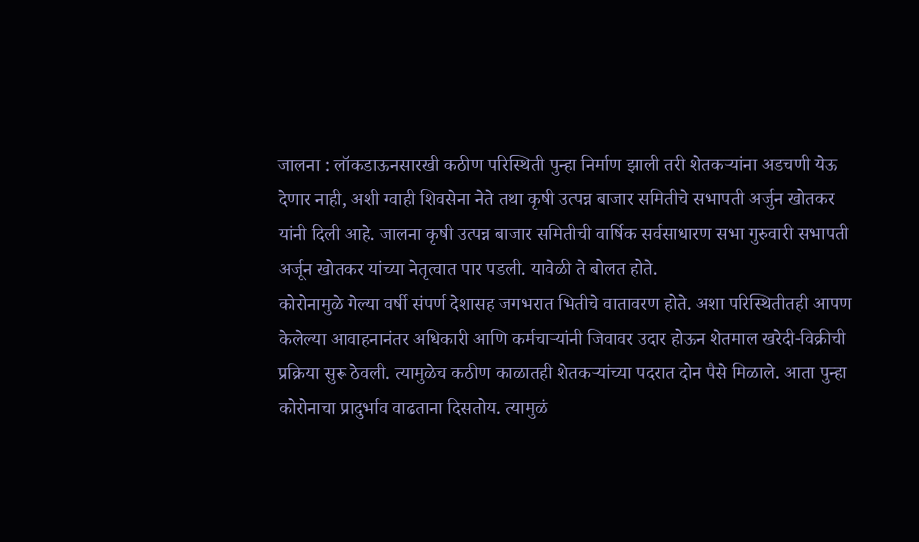जालना : लॉकडाऊनसारखी कठीण परिस्थिती पुन्हा निर्माण झाली तरी शेतकऱ्यांना अडचणी येऊ देणार नाही, अशी ग्वाही शिवसेना नेते तथा कृषी उत्पन्न बाजार समितीचे सभापती अर्जुन खोतकर यांनी दिली आहे. जालना कृषी उत्पन्न बाजार समितीची वार्षिक सर्वसाधारण सभा गुरुवारी सभापती अर्जून खोतकर यांच्या नेतृत्वात पार पडली. यावेळी ते बोलत होते.
कोरोनामुळे गेल्या वर्षी संपर्ण देशासह जगभरात भितीचे वातावरण होते. अशा परिस्थितीतही आपण केलेल्या आवाहनानंतर अधिकारी आणि कर्मचाऱ्यांनी जिवावर उदार होऊन शेतमाल खरेदी-विक्रीची प्रक्रिया सुरू ठेवली. त्यामुळेच कठीण काळातही शेतकऱ्यांच्या पदरात दोन पैसे मिळाले. आता पुन्हा कोरोनाचा प्रादुर्भाव वाढताना दिसतोय. त्यामुळं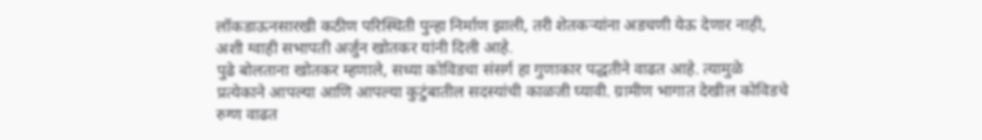लॉकडाऊनसारखी कठीण परिस्थिती पुन्हा निर्माण झाली, तरी शेतकऱ्यांना अडचणी येऊ देणार नाही, अशी ग्वाही सभापती अर्जुन खोतकर यांनी दिली आहे.
पुढे बोलताना खोतकर म्हणाले, सध्या कोविडचा संसर्ग हा गुणाकार पद्धतीने वाढत आहे. त्यामुळे प्रत्येकाने आपल्या आणि आपल्या कुटुंबातील सदस्यांची काळजी घ्यावी. ग्रामीण भागात देखील कोविडचे रुग्ण वाढत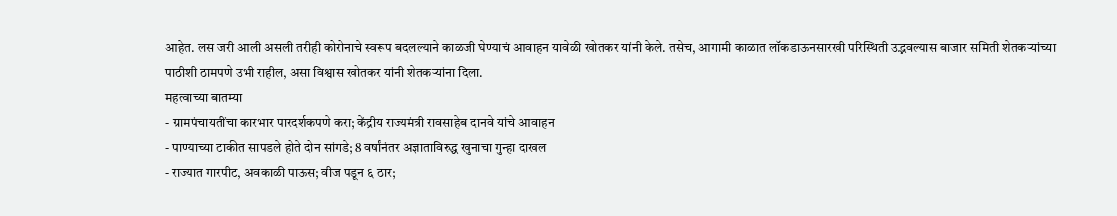आहेत. लस जरी आली असली तरीही कोरोनाचे स्वरूप बदलल्याने काळजी घेण्याचं आवाहन यावेळी खोतकर यांनी केले. तसेच, आगामी काळात लॉकडाऊनसारखी परिस्थिती उद्भवल्यास बाजार समिती शेतकऱ्यांच्या पाठीशी ठामपणे उभी राहील, असा विश्वास खोतकर यांनी शेतकऱ्यांना दिला.
महत्वाच्या बातम्या
- ग्रामपंचायतींचा कारभार पारदर्शकपणे करा; केंद्रीय राज्यमंत्री रावसाहेब दानवे यांचे आवाहन
- पाण्याच्या टाकीत सापडले होते दोन सांगडे; 8 वर्षांनंतर अज्ञाताविरुद्ध खुनाचा गुन्हा दाखल
- राज्यात गारपीट, अवकाळी पाऊस; वीज पडून ६ ठार;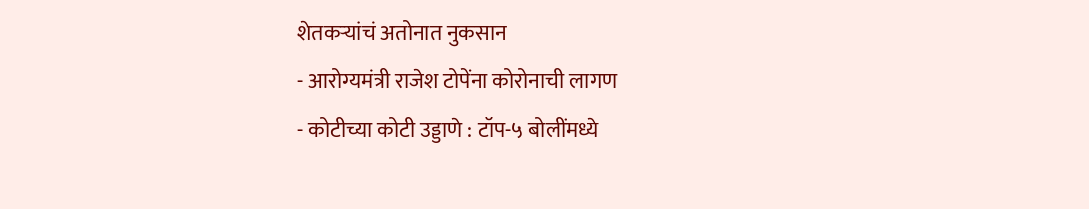शेतकऱ्यांचं अतोनात नुकसान
- आरोग्यमंत्री राजेश टोपेंना कोरोनाची लागण
- कोटीच्या कोटी उड्डाणे : टॉप-५ बोलींमध्ये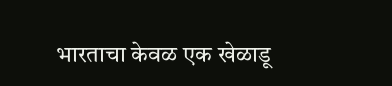भारताचा केवळ एक खेळाडू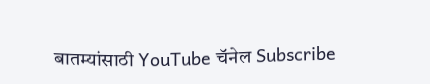बातम्यांसाठी YouTube चॅनेल Subscribe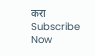करा
Subscribe Now